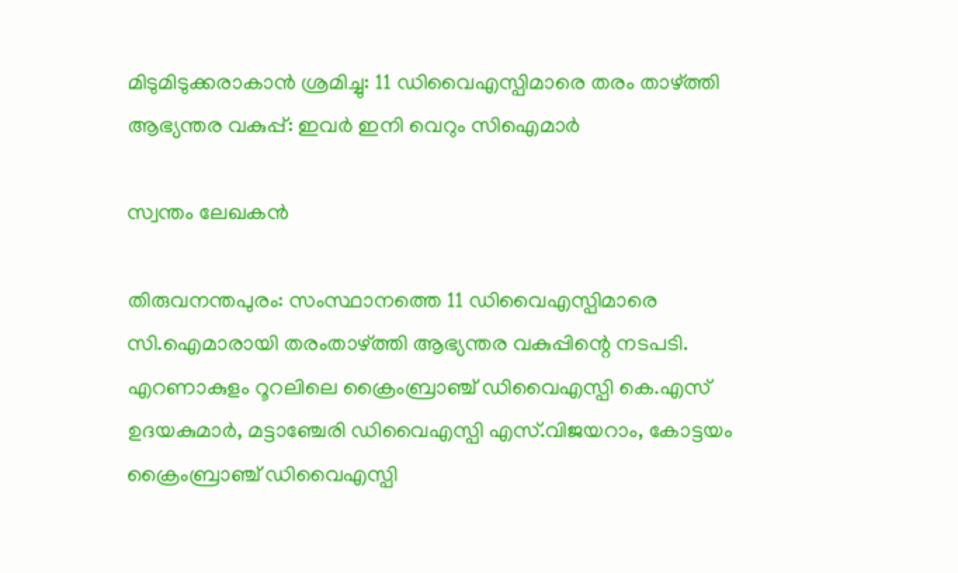മിടുമിടുക്കരാകാൻ ശ്രമിച്ചു: 11 ഡിവൈഎസ്പിമാരെ തരം താഴ്ത്തി ആഭ്യന്തര വകുപ്പ്: ഇവർ ഇനി വെറും സിഐമാർ

സ്വന്തം ലേഖകൻ

തിരുവനന്തപുരം: സംസ്ഥാനത്തെ 11 ഡിവൈഎസ്പിമാരെ സി.ഐമാരായി തരംതാഴ്ത്തി ആഭ്യന്തര വകുപ്പിന്റെ നടപടി. എറണാകുളം റൂറലിലെ ക്രൈംബ്രാഞ്ച് ഡിവൈഎസ്പി കെ.എസ് ഉദയകുമാർ, മട്ടാഞ്ചേരി ഡിവൈഎസ്പി എസ്.വിജയറാം, കോട്ടയം ക്രൈംബ്രാഞ്ച് ഡിവൈഎസ്പി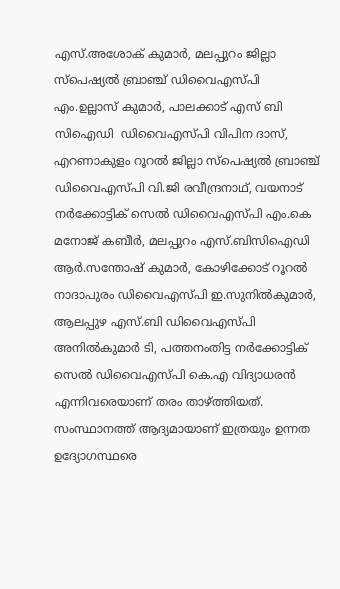എസ്.അശോക് കുമാർ, മലപ്പുറം ജില്ലാ സ്‌പെഷ്യൽ ബ്രാഞ്ച് ഡിവൈഎസ്പി എം.ഉല്ലാസ് കുമാർ, പാലക്കാട് എസ് ബി സിഐഡി  ഡിവൈഎസ്പി വിപിന ദാസ്, എറണാകുളം റൂറൽ ജില്ലാ സ്‌പെഷ്യൽ ബ്രാഞ്ച് ഡിവൈഎസ്പി വി.ജി രവീന്ദ്രനാഥ്, വയനാട് നർക്കോട്ടിക് സെൽ ഡിവൈഎസ്പി എം.കെ മനോജ് കബീർ, മലപ്പുറം എസ്.ബിസിഐഡി ആർ.സന്തോഷ് കുമാർ, കോഴിക്കോട് റൂറൽ നാദാപുരം ഡിവൈഎസ്പി ഇ.സുനിൽകുമാർ, ആലപ്പുഴ എസ്.ബി ഡിവൈഎസ്പി അനിൽകുമാർ ടി, പത്തനംതിട്ട നർക്കോട്ടിക് സെൽ ഡിവൈഎസ്പി കെ.എ വിദ്യാധരൻ എന്നിവരെയാണ് തരം താഴ്ത്തിയത്.
സംസ്ഥാനത്ത് ആദ്യമായാണ് ഇത്രയും ഉന്നത ഉദ്യോഗസ്ഥരെ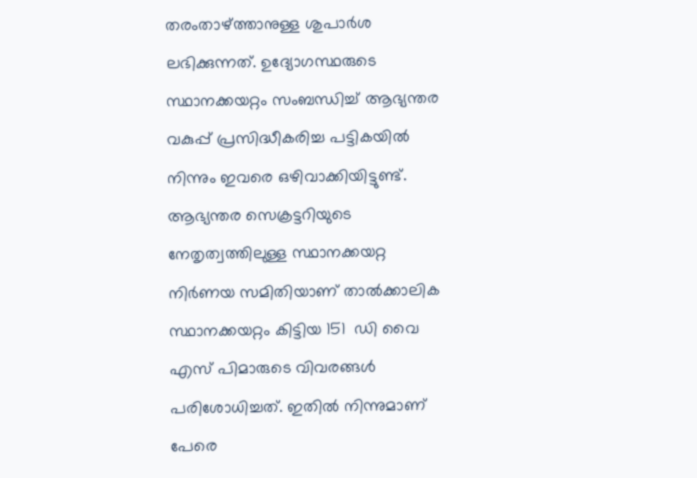തരംതാഴ്ത്താനുള്ള ശുപാർശ ലഭിക്കുന്നത്. ഉദ്യോഗസ്ഥരുടെ സ്ഥാനക്കയറ്റം സംബന്ധിച്ച് ആഭ്യന്തര വകുപ്പ് പ്രസിദ്ധീകരിച്ച പട്ടികയിൽ നിന്നും ഇവരെ ഒഴിവാക്കിയിട്ടുണ്ട്. ആഭ്യന്തര സെക്രട്ടറിയുടെ നേതൃത്വത്തിലുള്ള സ്ഥാനക്കയറ്റ നിർണയ സമിതിയാണ് താൽക്കാലിക സ്ഥാനക്കയറ്റം കിട്ടിയ 151  ഡി വൈ എസ് പിമാരുടെ വിവരങ്ങൾ പരിശോധിച്ചത്. ഇതിൽ നിന്നുമാണ് പേരെ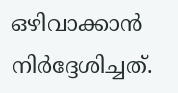ഒഴിവാക്കാൻ നിർദ്ദേശിച്ചത്.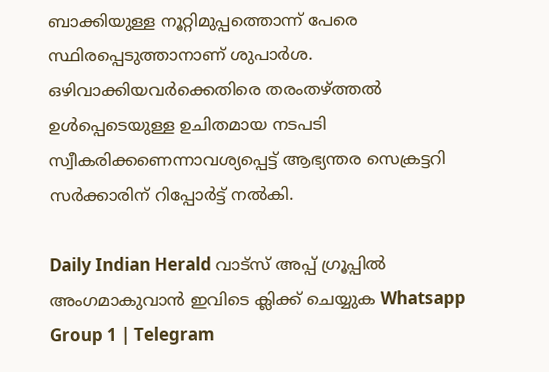ബാക്കിയുള്ള നൂറ്റിമുപ്പത്തൊന്ന് പേരെ സ്ഥിരപ്പെടുത്താനാണ് ശുപാർശ. ഒഴിവാക്കിയവർക്കെതിരെ തരംതഴ്ത്തൽ ഉൾപ്പെടെയുള്ള ഉചിതമായ നടപടി സ്വീകരിക്കണെന്നാവശ്യപ്പെട്ട് ആഭ്യന്തര സെക്രട്ടറി സർക്കാരിന് റിപ്പോർട്ട് നൽകി.

Daily Indian Herald വാട്സ് അപ്പ് ഗ്രൂപ്പിൽ അംഗമാകുവാൻ ഇവിടെ ക്ലിക്ക് ചെയ്യുക Whatsapp Group 1 | Telegram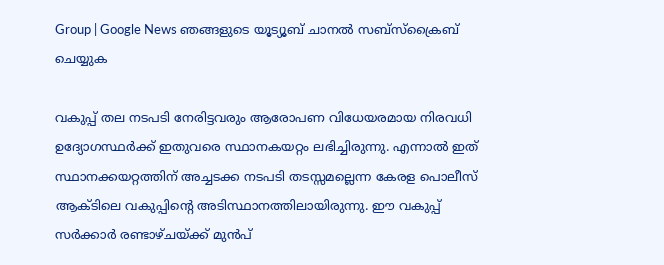Group | Google News ഞങ്ങളുടെ യൂട്യൂബ് ചാനൽ സബ്സ്ക്രൈബ് ചെയ്യുക

വകുപ്പ് തല നടപടി നേരിട്ടവരും ആരോപണ വിധേയരമായ നിരവധി ഉദ്യോഗസ്ഥർക്ക് ഇതുവരെ സ്ഥാനകയറ്റം ലഭിച്ചിരുന്നു. എന്നാൽ ഇത് സ്ഥാനക്കയറ്റത്തിന് അച്ചടക്ക നടപടി തടസ്സമല്ലെന്ന കേരള പൊലീസ് ആക്ടിലെ വകുപ്പിന്റെ അടിസ്ഥാനത്തിലായിരുന്നു. ഈ വകുപ്പ് സർക്കാർ രണ്ടാഴ്ചയ്ക്ക് മുൻപ്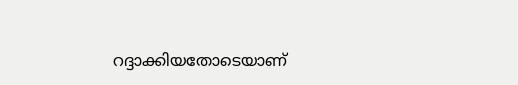റദ്ദാക്കിയതോടെയാണ്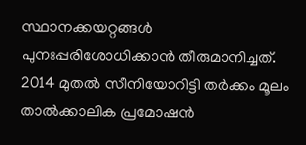സ്ഥാനക്കയറ്റങ്ങൾ പുനഃപ്പരിശോധിക്കാൻ തീരുമാനിച്ചത്. 2014 മുതൽ സീനിയോറിട്ടി തർക്കം മൂലം താൽക്കാലിക പ്രമോഷൻ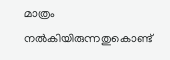മാത്രം നൽകിയിരുന്നതുകൊണ്ട്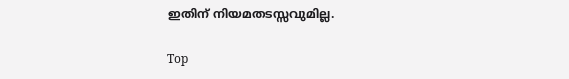ഇതിന് നിയമതടസ്സവുമില്ല.

Top